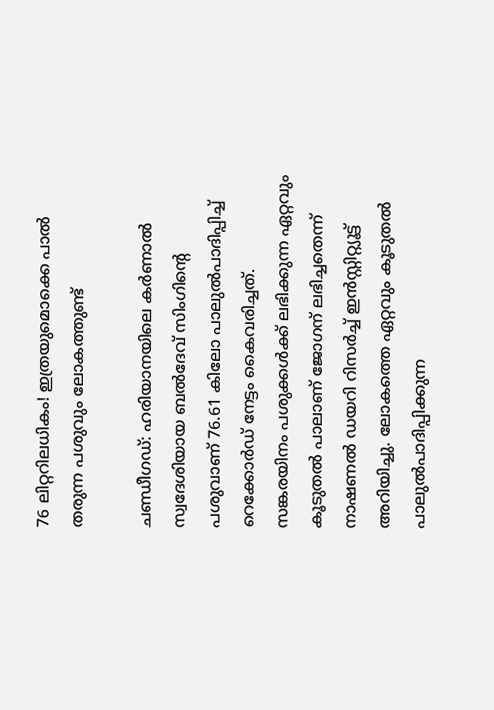76 ലിറ്ററിലധികം! ഇത്രയുമൊക്കെ പാല്‍ തരുന്ന പശുവും ലോകത്തുണ്ട്

ചണ്ഡീഗഡ്: ഹരിയാനയിലെ കര്‍ണാല്‍ സ്വദേശിയായ ബല്‍ദേവ് സിംഗിന്റെ പശുവാണ് 76.61 കിലോ പാലുല്‍പാദിപ്പിച്ച് റെക്കോര്‍ഡ് നേട്ടം കൈവരിച്ചത്. സങ്കരയിനം പശുക്കള്‍ക്ക് ലഭിക്കുന്ന ഏറ്റവും കൂടുതല്‍ പാലാണ് ജോഗന് ലഭിച്ചതെന്ന് നാഷണല്‍ ഡയറി റിസര്‍ച്ച് ഇന്‍സ്റ്റിറ്റ്യൂട്ട് അറിയിച്ചു. ലോകത്തെ ഏറ്റവും കൂടുതല്‍ പാലുല്‍പാദിപ്പിക്കുന്ന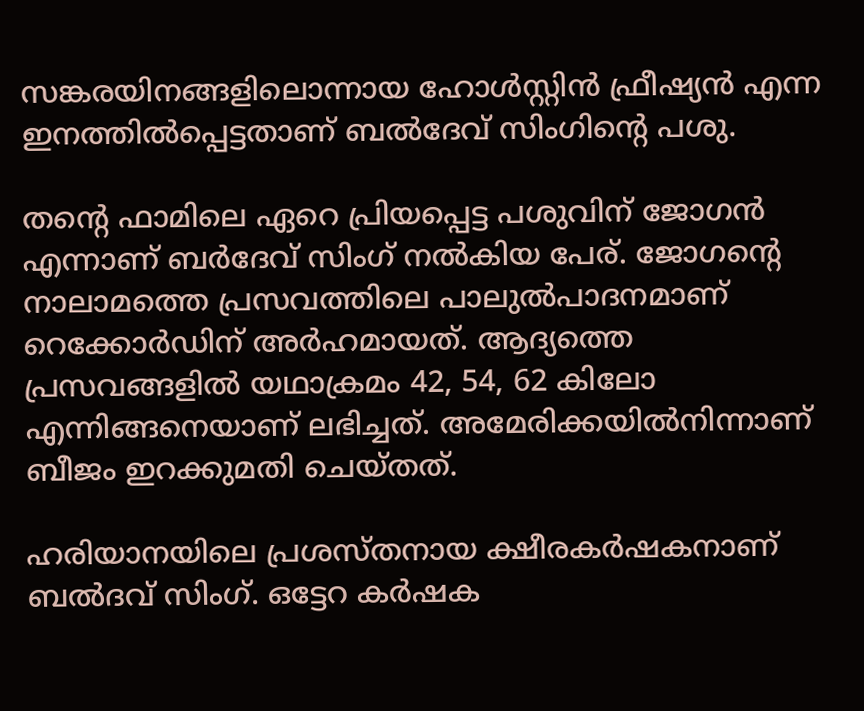സങ്കരയിനങ്ങളിലൊന്നായ ഹോള്‍സ്റ്റിന്‍ ഫ്രീഷ്യന്‍ എന്ന ഇനത്തില്‍പ്പെട്ടതാണ് ബല്‍ദേവ് സിംഗിന്റെ പശു.

തന്റെ ഫാമിലെ ഏറെ പ്രിയപ്പെട്ട പശുവിന് ജോഗന്‍ എന്നാണ് ബര്‍ദേവ് സിംഗ് നല്‍കിയ പേര്. ജോഗന്റെ നാലാമത്തെ പ്രസവത്തിലെ പാലുല്‍പാദനമാണ് റെക്കോര്‍ഡിന് അര്‍ഹമായത്. ആദ്യത്തെ പ്രസവങ്ങളില്‍ യഥാക്രമം 42, 54, 62 കിലോ എന്നിങ്ങനെയാണ് ലഭിച്ചത്. അമേരിക്കയില്‍നിന്നാണ് ബീജം ഇറക്കുമതി ചെയ്തത്.

ഹരിയാനയിലെ പ്രശസ്തനായ ക്ഷീരകര്‍ഷകനാണ് ബല്‍ദവ് സിംഗ്. ഒട്ടേറ കര്‍ഷക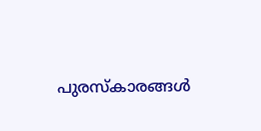പുരസ്‌കാരങ്ങള്‍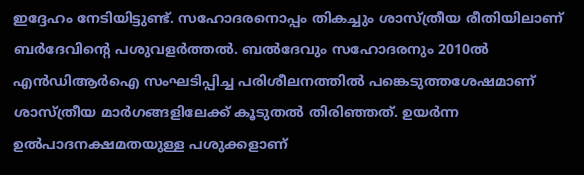ഇദ്ദേഹം നേടിയിട്ടുണ്ട്. സഹോദരനൊപ്പം തികച്ചും ശാസ്ത്രീയ രീതിയിലാണ് ബര്‍ദേവിന്റെ പശുവളര്‍ത്തല്‍. ബല്‍ദേവും സഹോദരനും 2010ല്‍ എന്‍ഡിആര്‍ഐ സംഘടിപ്പിച്ച പരിശീലനത്തില്‍ പങ്കെടുത്തശേഷമാണ് ശാസ്ത്രീയ മാര്‍ഗങ്ങളിലേക്ക് കൂടുതല്‍ തിരിഞ്ഞത്. ഉയര്‍ന്ന ഉല്‍പാദനക്ഷമതയുള്ള പശുക്കളാണ്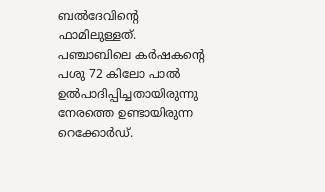ബല്‍ദേവിന്റെ ഫാമിലുള്ളത്. പഞ്ചാബിലെ കര്‍ഷകന്റെ പശു 72 കിലോ പാല്‍ ഉല്‍പാദിപ്പിച്ചതായിരുന്നു നേരത്തെ ഉണ്ടായിരുന്ന റെക്കോര്‍ഡ്.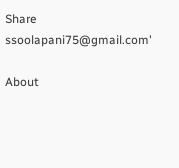Share
ssoolapani75@gmail.com'

About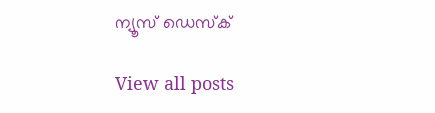ന്യൂസ് ഡെസ്ക്

View all posts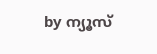by ന്യൂസ്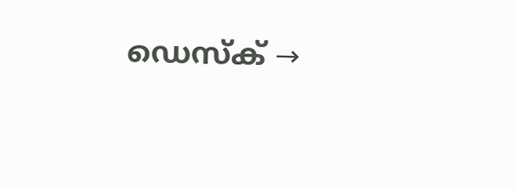ഡെസ്ക് →